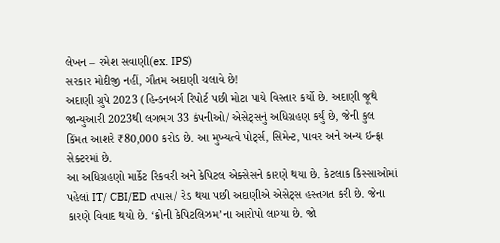લેખન – રમેશ સવાણી(ex. IPS)
સરકાર મોદીજી નહીં, ગૌતમ અદાણી ચલાવે છે!
અદાણી ગ્રુપે 2023 (હિન્ડનબર્ગ રિપોર્ટ પછી મોટા પાયે વિસ્તાર કર્યો છે. અદાણી જૂથે જાન્યુઆરી 2023થી લગભગ 33 કંપનીઓ/ એસેટ્સનું અધિગ્રહણ કર્યું છે, જેની કુલ કિંમત આશરે ₹80,000 કરોડ છે. આ મુખ્યત્વે પોર્ટ્સ, સિમેન્ટ, પાવર અને અન્ય ઇન્ફ્રા સેક્ટરમાં છે.
આ અધિગ્રહણો માર્કેટ રિકવરી અને કેપિટલ એક્સેસને કારણે થયા છે. કેટલાક કિસ્સાઓમાં પહેલાં IT/ CBI/ED તપાસ/ રેડ થયા પછી અદાણીએ એસેટ્સ હસ્તગત કરી છે. જેના કારણે વિવાદ થયો છે. ‘ક્રોની કેપિટલિઝમ’ના આરોપો લાગ્યા છે. જો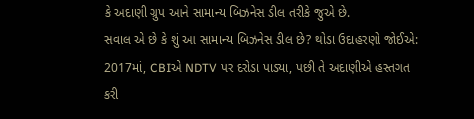કે અદાણી ગ્રુપ આને સામાન્ય બિઝનેસ ડીલ તરીકે જુએ છે.
સવાલ એ છે કે શું આ સામાન્ય બિઝનેસ ડીલ છે? થોડા ઉદાહરણો જોઈએ:
2017માં, CBIએ NDTV પર દરોડા પાડ્યા, પછી તે અદાણીએ હસ્તગત કરી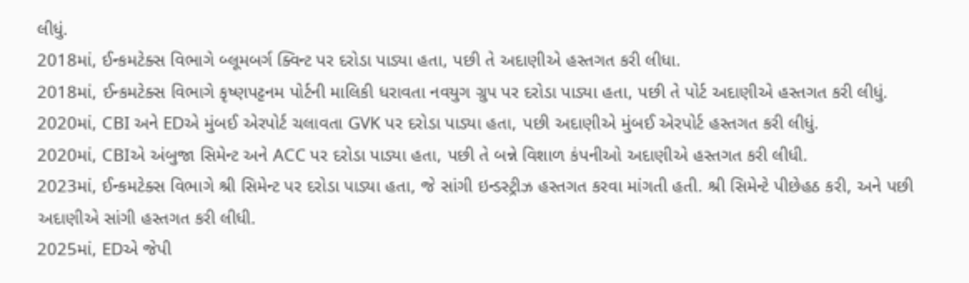લીધું.
2018માં, ઈન્કમટેક્સ વિભાગે બ્લૂમબર્ગ ક્વિન્ટ પર દરોડા પાડ્યા હતા, પછી તે અદાણીએ હસ્તગત કરી લીધા.
2018માં, ઈન્કમટેક્સ વિભાગે કૃષ્ણપટ્ટનમ પોર્ટની માલિકી ધરાવતા નવયુગ ગ્રુપ પર દરોડા પાડ્યા હતા, પછી તે પોર્ટ અદાણીએ હસ્તગત કરી લીધું.
2020માં, CBI અને EDએ મુંબઈ એરપોર્ટ ચલાવતા GVK પર દરોડા પાડ્યા હતા, પછી અદાણીએ મુંબઈ એરપોર્ટ હસ્તગત કરી લીધું.
2020માં, CBIએ અંબુજા સિમેન્ટ અને ACC પર દરોડા પાડ્યા હતા, પછી તે બન્ને વિશાળ કંપનીઓ અદાણીએ હસ્તગત કરી લીધી.
2023માં, ઈન્કમટેક્સ વિભાગે શ્રી સિમેન્ટ પર દરોડા પાડ્યા હતા, જે સાંગી ઇન્ડસ્ટ્રીઝ હસ્તગત કરવા માંગતી હતી. શ્રી સિમેન્ટે પીછેહઠ કરી, અને પછી અદાણીએ સાંગી હસ્તગત કરી લીધી.
2025માં, EDએ જેપી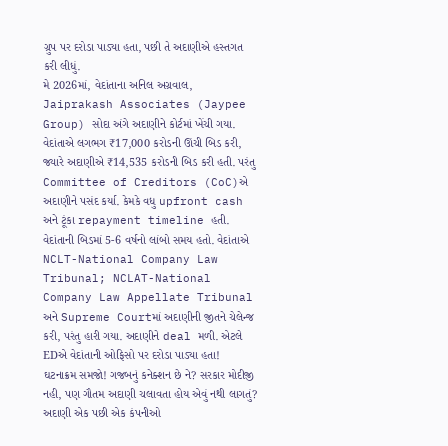ગ્રુપ પર દરોડા પાડ્યા હતા, પછી તે અદાણીએ હસ્તગત કરી લીધું.
મે 2026માં, વેદાંતાના અનિલ અગ્રવાલ, Jaiprakash Associates (Jaypee Group) સોદા અંગે અદાણીને કોર્ટમાં ખેંચી ગયા. વેદાંતાએ લગભગ ₹17,000 કરોડની ઊંચી બિડ કરી, જ્યારે અદાણીએ ₹14,535 કરોડની બિડ કરી હતી. પરંતુ Committee of Creditors (CoC)એ અદાણીને પસંદ કર્યા. કેમકે વધુ upfront cash અને ટૂંકા repayment timeline હતી. વેદાંતાની બિડમાં 5-6 વર્ષનો લાંબો સમય હતો. વેદાંતાએ NCLT-National Company Law Tribunal; NCLAT-National Company Law Appellate Tribunal અને Supreme Courtમાં અદાણીની જીતને ચેલેન્જ કરી, પરંતુ હારી ગયા. અદાણીને deal મળી. એટલે EDએ વેદાંતાની ઓફિસો પર દરોડા પાડ્યા હતા!
ઘટનાક્રમ સમજો! ગજબનું કનેક્શન છે ને? સરકાર મોદીજી નહી, પણ ગૌતમ અદાણી ચલાવતા હોય એવું નથી લાગતું?
અદાણી એક પછી એક કંપનીઓ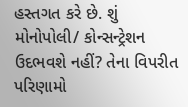હસ્તગત કરે છે. શું મોનોપોલી/ કોન્સન્ટ્રેશન ઉદભવશે નહીં? તેના વિપરીત પરિણામો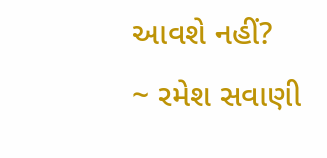આવશે નહીં?
~ રમેશ સવાણી